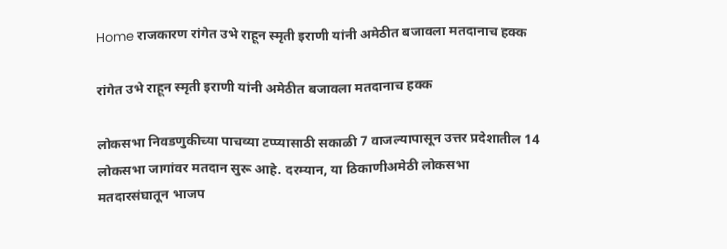Home राजकारण रांगेत उभे राहून स्मृती इराणी यांनी अमेठीत बजावला मतदानाच हक्क

रांगेत उभे राहून स्मृती इराणी यांनी अमेठीत बजावला मतदानाच हक्क

लोकसभा निवडणुकीच्या पाचव्या टप्प्यासाठी सकाळी 7 वाजल्यापासून उत्तर प्रदेशातील 14 लोकसभा जागांवर मतदान सुरू आहे. दरम्यान, या ठिकाणीअमेठी लोकसभा मतदारसंघातून भाजप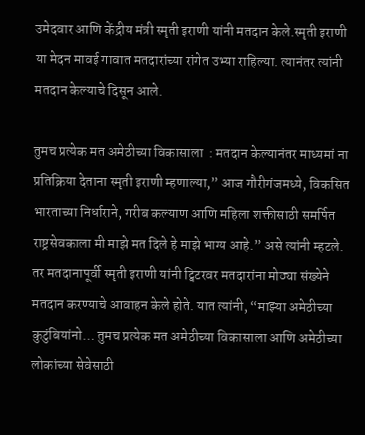उमेदवार आणि केंद्रीय मंत्री स्मृती इराणी यांनी मतदान केले.स्मृती इराणी या मेदन मावई गावात मतदारांच्या रांगेत उभ्या राहिल्या. त्यानंतर त्यांनी मतदान केल्याचे दिसून आले.

तुमच प्रत्येक मत अमेठीच्या विकासाला  : मतदान केल्यानंतर माध्यमां ना प्रतिक्रिया देताना स्मृती इराणी म्हणाल्या,” आज गौरीगंजमध्ये, विकसित भारताच्या निर्धाराने, गरीब कल्याण आणि महिला शक्तीसाठी समर्पित राष्ट्रसेवकाला मी माझे मत दिले हे माझे भाग्य आहे.” असे त्यांनी म्हटले. तर मतदानापूर्वी स्मृती इराणी यांनी ट्विटरवर मतदारांना मोठ्या संख्येने मतदान करण्याचे आवाहन केले होते. यात त्यांनी, “माझ्या अमेठीच्या कुटुंबियांनो… तुमच प्रत्येक मत अमेठीच्या विकासाला आणि अमेठीच्या लोकांच्या सेवेसाठी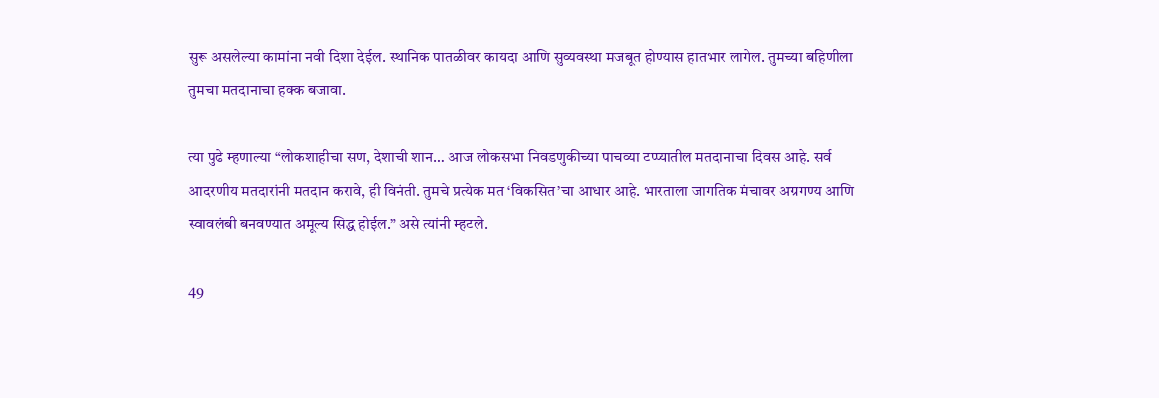सुरू असलेल्या कामांना नवी दिशा देईल. स्थानिक पातळीवर कायदा आणि सुव्यवस्था मजबूत होण्यास हातभार लागेल. तुमच्या बहिणीला तुमचा मतदानाचा हक्क बजावा.

त्या पुढे म्हणाल्या “लोकशाहीचा सण, देशाची शान… आज लोकसभा निवडणुकीच्या पाचव्या टप्प्यातील मतदानाचा दिवस आहे. सर्व आदरणीय मतदारांनी मतदान करावे, ही विनंती. तुमचे प्रत्येक मत ‘विकसित’चा आधार आहे. भारताला जागतिक मंचावर अग्रगण्य आणि स्वावलंबी बनवण्यात अमूल्य सिद्ध होईल.” असे त्यांनी म्हटले.

49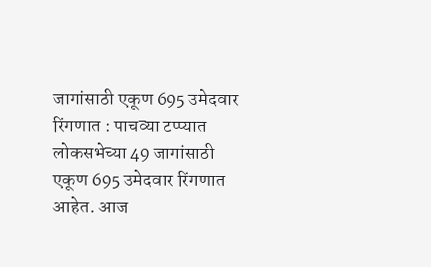जागांसाठी एकूण 695 उमेदवार रिंगणात : पाचव्या टप्प्यात लोकसभेच्या 49 जागांसाठी एकूण 695 उमेदवार रिंगणात आहेत. आज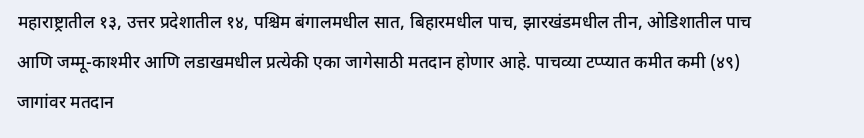महाराष्ट्रातील १३, उत्तर प्रदेशातील १४, पश्चिम बंगालमधील सात, बिहारमधील पाच, झारखंडमधील तीन, ओडिशातील पाच आणि जम्मू-काश्मीर आणि लडाखमधील प्रत्येकी एका जागेसाठी मतदान होणार आहे. पाचव्या टप्प्यात कमीत कमी (४९) जागांवर मतदान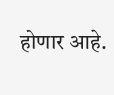होणार आहे.